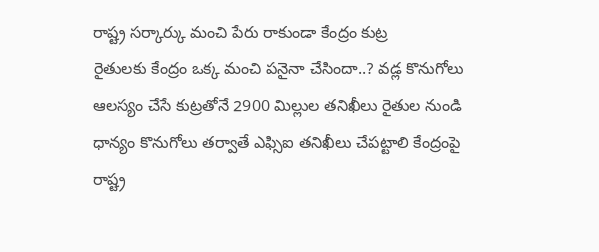రాష్ట్ర సర్కార్కు మంచి పేరు రాకుండా కేంద్రం కుట్ర
రైతులకు కేంద్రం ఒక్క మంచి పనైనా చేసిందా..? వడ్ల కొనుగోలు ఆలస్యం చేసే కుట్రతోనే 2900 మిల్లుల తనిఖీలు రైతుల నుండి ధాన్యం కొనుగోలు తర్వాతే ఎఫ్సిఐ తనిఖీలు చేపట్టాలి కేంద్రంపై రాష్ట్ర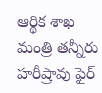ఆర్థిక శాఖ మంత్రి తన్నీరు హరీష్రావు ఫైర్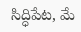సిద్ధిపేట, మే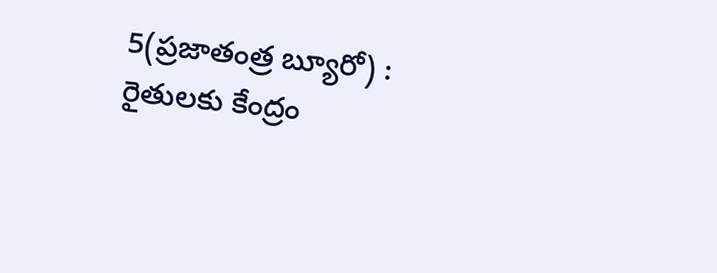5(ప్రజాతంత్ర బ్యూరో) : రైతులకు కేంద్రం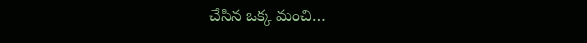చేసిన ఒక్క మంచి…